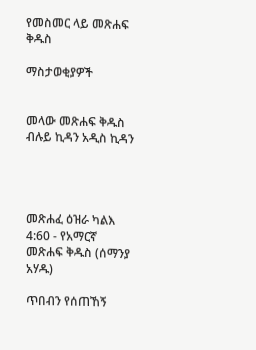የመስመር ላይ መጽሐፍ ቅዱስ

ማስታወቂያዎች


መላው መጽሐፍ ቅዱስ ብሉይ ኪዳን አዲስ ኪዳን




መጽሐፈ ዕዝራ ካልእ 4:60 - የአማርኛ መጽሐፍ ቅዱስ (ሰማንያ አሃዱ)

ጥበብን የሰጠኸኝ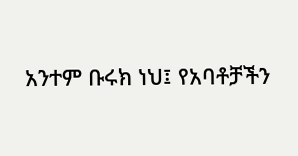አንተም ቡሩክ ነህ፤ የአባቶቻችን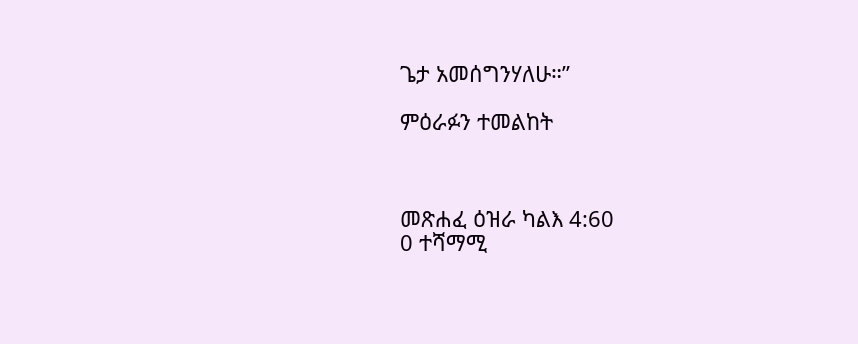ጌታ አመሰግንሃለሁ።”

ምዕራፉን ተመልከት



መጽሐፈ ዕዝራ ካልእ 4:60
0 ተሻማሚ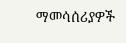ማመሳሰሪያዎች